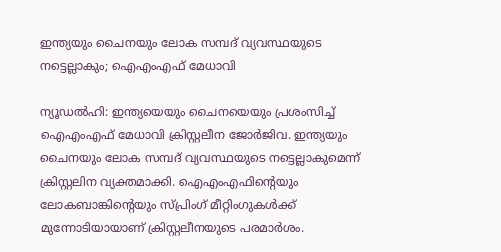ഇന്ത്യയും ചൈനയും ലോക സമ്പദ് വ്യവസ്ഥയുടെ നട്ടെല്ലാകും; ഐഎംഎഫ് മേധാവി

ന്യൂഡൽഹി: ഇന്ത്യയെയും ചൈനയെയും പ്രശംസിച്ച് ഐഎംഎഫ് മേധാവി ക്രിസ്റ്റലീന ജോർജിവ. ഇന്ത്യയും ചൈനയും ലോക സമ്പദ് വ്യവസ്ഥയുടെ നട്ടെല്ലാകുമെന്ന് ക്രിസ്റ്റലിന വ്യക്തമാക്കി. ഐഎംഎഫിന്റെയും ലോകബാങ്കിന്റെയും സ്പ്രിംഗ് മീറ്റിംഗുകൾക്ക് മുന്നോടിയായാണ് ക്രിസ്റ്റലീനയുടെ പരമാർശം.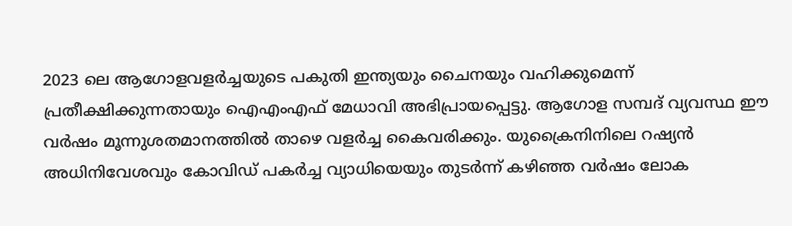2023 ലെ ആഗോളവളർച്ചയുടെ പകുതി ഇന്ത്യയും ചൈനയും വഹിക്കുമെന്ന് പ്രതീക്ഷിക്കുന്നതായും ഐഎംഎഫ് മേധാവി അഭിപ്രായപ്പെട്ടു. ആഗോള സമ്പദ് വ്യവസ്ഥ ഈ വർഷം മൂന്നുശതമാനത്തിൽ താഴെ വളർച്ച കൈവരിക്കും. യുക്രൈനിനിലെ റഷ്യൻ അധിനിവേശവും കോവിഡ് പകർച്ച വ്യാധിയെയും തുടർന്ന് കഴിഞ്ഞ വർഷം ലോക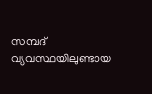സമ്പദ് വ്യവസ്ഥയിലുണ്ടായ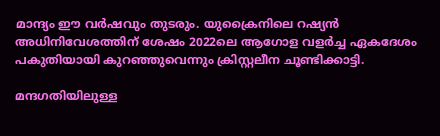മാന്ദ്യം ഈ വർഷവും തുടരും. യുക്രൈനിലെ റഷ്യൻ അധിനിവേശത്തിന് ശേഷം 2022ലെ ആഗോള വളർച്ച ഏകദേശം പകുതിയായി കുറഞ്ഞുവെന്നും ക്രിസ്റ്റലീന ചൂണ്ടിക്കാട്ടി.

മന്ദഗതിയിലുള്ള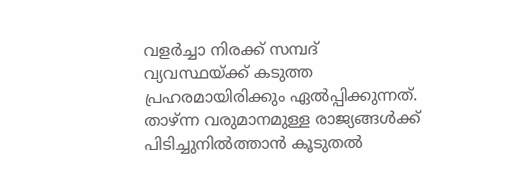വളർച്ചാ നിരക്ക് സമ്പദ് വ്യവസ്ഥയ്ക്ക് കടുത്ത പ്രഹരമായിരിക്കും ഏൽപ്പിക്കുന്നത്. താഴ്ന്ന വരുമാനമുള്ള രാജ്യങ്ങൾക്ക് പിടിച്ചുനിൽത്താൻ കൂടുതൽ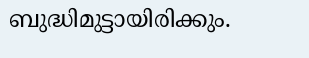ബുദ്ധിമുട്ടായിരിക്കും.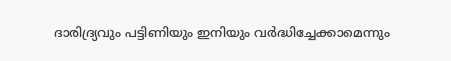ദാരിദ്ര്യവും പട്ടിണിയും ഇനിയും വർദ്ധിച്ചേക്കാമെന്നും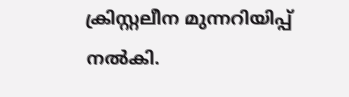ക്രിസ്റ്റലീന മുന്നറിയിപ്പ് നൽകി.